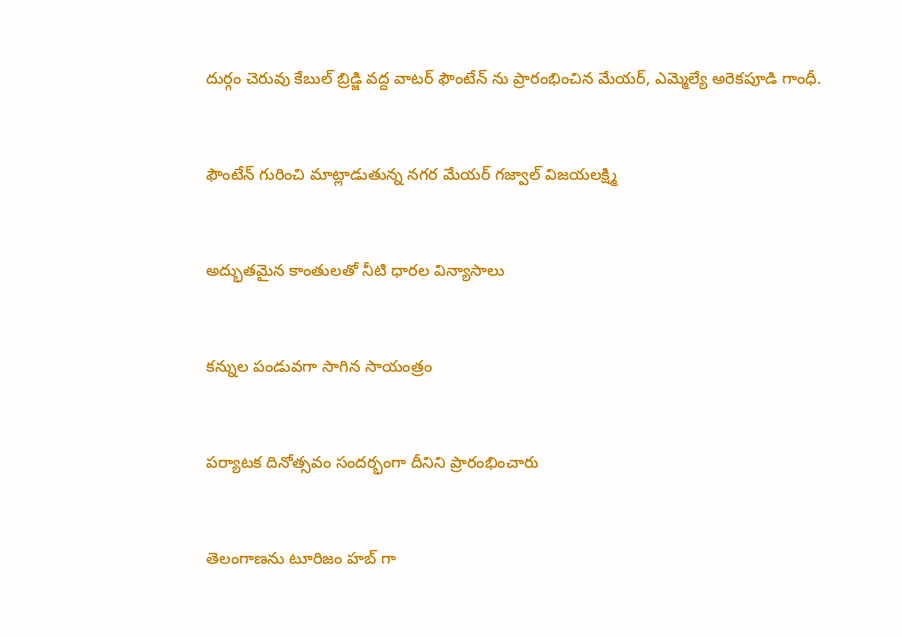దుర్గం చెరువు కేబుల్ బ్రిడ్జి వద్ద వాటర్ ఫౌంటేన్ ను ప్రారంభించిన మేయర్, ఎమ్మెల్యే అరెకపూడి గాంధీ.



ఫౌంటేన్ గురించి మాట్లాడుతున్న నగర మేయర్ గజ్వాల్ విజయలక్ష్మి



అద్భుతమైన కాంతులతో నీటి ధారల విన్యాసాలు



కన్నుల పండువగా సాగిన సాయంత్రం



పర్యాటక దినోత్సవం సందర్భంగా దీనిని ప్రారంభించారు



తెలంగాణను టూరిజం హబ్ గా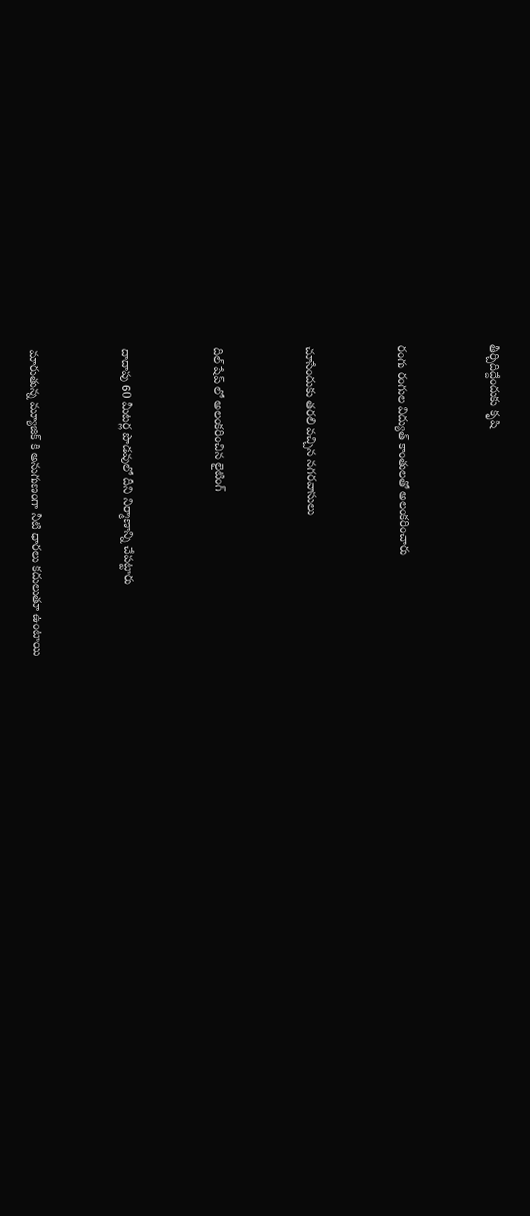తీర్చిదిద్దేందుకు కృషి



రంగు రంగుల విద్యుత్ కాంతులతో అలంకరించారు



చూసేందుకు తరలి వచ్చిన నగరవాసులు



దిల్ షేప్ లో అలంకరించిన లైటింగ్



దాదాపు 60 మీటర్ల పొడవులో దీని నిర్మాణాన్ని చేపట్టారు



మారుతున్న మ్యూజిక్ కి అనుగుణంగా నీటి ధారలు కదులుతూ ఉంటాయి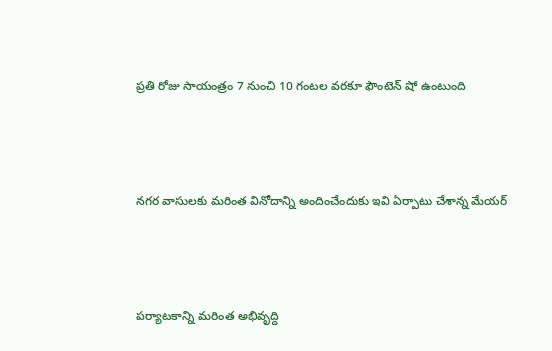ప్రతి రోజు సాయంత్రం 7 నుంచి 10 గంటల వరకూ ఫౌంటెన్ షో ఉంటుంది



నగర వాసులకు మరింత వినోదాన్ని అందించేందుకు ఇవి ఏర్పాటు చేశాన్న మేయర్



పర్యాటకాన్ని మరింత అభివృద్ది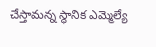చేస్తామన్న స్థానిక ఎమ్మెల్యే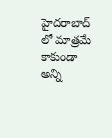హైదరాబాద్ లో మాత్రమే కాకుండా అన్ని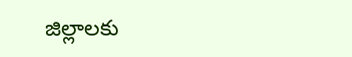జిల్లాలకు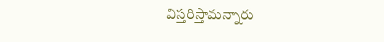విస్తరిస్తామన్నారు